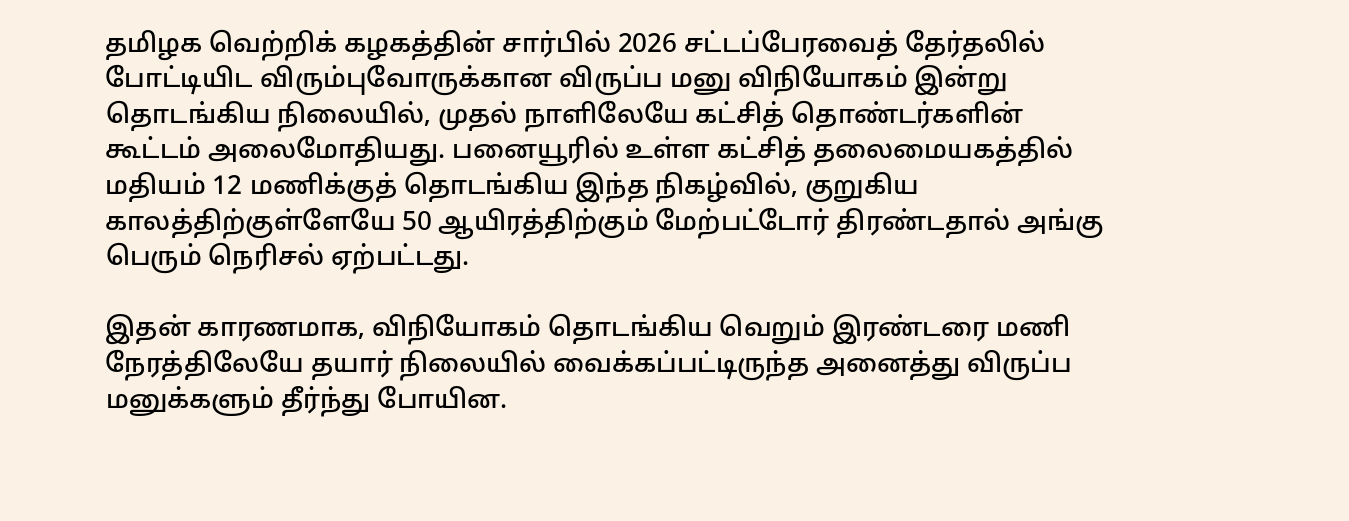தமிழக வெற்றிக் கழகத்தின் சார்பில் 2026 சட்டப்பேரவைத் தேர்தலில் போட்டியிட விரும்புவோருக்கான விருப்ப மனு விநியோகம் இன்று தொடங்கிய நிலையில், முதல் நாளிலேயே கட்சித் தொண்டர்களின் கூட்டம் அலைமோதியது. பனையூரில் உள்ள கட்சித் தலைமையகத்தில் மதியம் 12 மணிக்குத் தொடங்கிய இந்த நிகழ்வில், குறுகிய காலத்திற்குள்ளேயே 50 ஆயிரத்திற்கும் மேற்பட்டோர் திரண்டதால் அங்கு பெரும் நெரிசல் ஏற்பட்டது.

இதன் காரணமாக, விநியோகம் தொடங்கிய வெறும் இரண்டரை மணி நேரத்திலேயே தயார் நிலையில் வைக்கப்பட்டிருந்த அனைத்து விருப்ப மனுக்களும் தீர்ந்து போயின.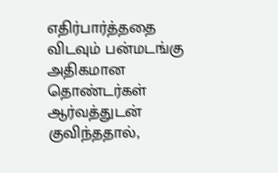எதிர்பார்த்ததை விடவும் பன்மடங்கு அதிகமான தொண்டர்கள் ஆர்வத்துடன் குவிந்ததால்,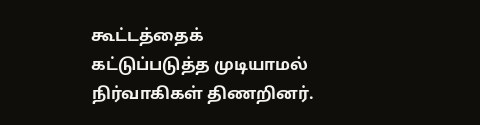கூட்டத்தைக் கட்டுப்படுத்த முடியாமல் நிர்வாகிகள் திணறினர்.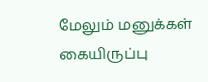மேலும் மனுக்கள் கையிருப்பு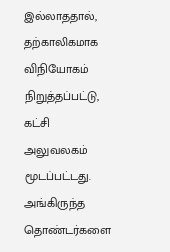இல்லாததால், தற்காலிகமாக விநியோகம் நிறுத்தப்பட்டு, கட்சி அலுவலகம் மூடப்பட்டது. அங்கிருந்த தொண்டர்களை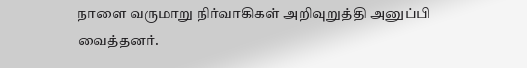நாளை வருமாறு நிர்வாகிகள் அறிவுறுத்தி அனுப்பி வைத்தனர்.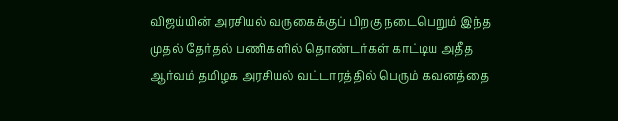விஜய்யின் அரசியல் வருகைக்குப் பிறகு நடைபெறும் இந்த முதல் தேர்தல் பணிகளில் தொண்டர்கள் காட்டிய அதீத ஆர்வம் தமிழக அரசியல் வட்டாரத்தில் பெரும் கவனத்தை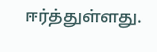ஈர்த்துள்ளது.